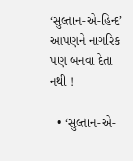‘સુલ્તાન-એ-હિન્દ’ આપણને નાગરિક પણ બનવા દેતા નથી !

  • ‘સુલ્તાન-એ-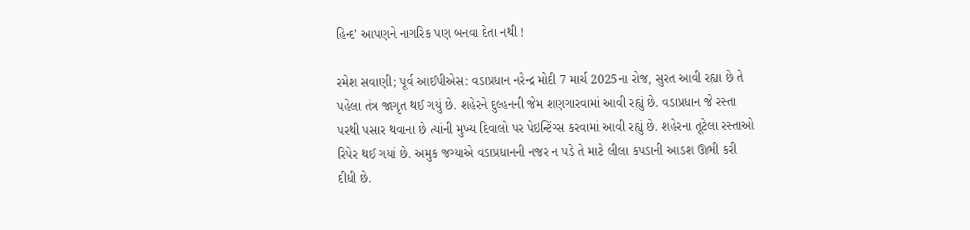હિન્દ’ આપણને નાગરિક પણ બનવા દેતા નથી !

રમેશ સવાણી; પૂર્વ આઈપીએસ: વડાપ્રધાન નરેન્દ્ર મોદી 7 માર્ચ 2025ના રોજ, સુરત આવી રહ્યા છે તે પહેલા તંત્ર જાગૃત થઈ ગયું છે. શહેરને દુલ્હનની જેમ શણગારવામાં આવી રહ્યું છે. વડાપ્રધાન જે રસ્તા પરથી પસાર થવાના છે ત્યાંની મુખ્ય દિવાલો પર પેઇન્ટિંગ્સ કરવામાં આવી રહ્યું છે. શહેરના તૂટેલા રસ્તાઓ રિપેર થઈ ગયાં છે. અમુક જગ્યાએ વડાપ્રધાનની નજર ન પડે તે માટે લીલા કપડાની આડશ ઊભી કરી દીધી છે.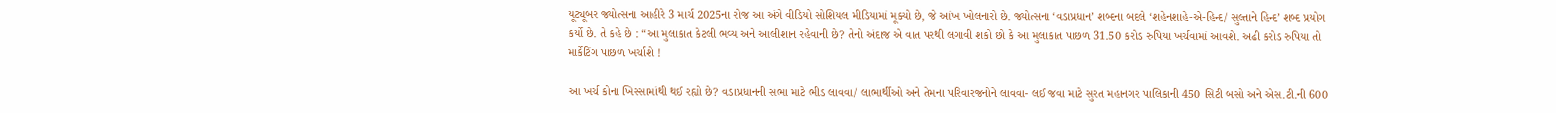યૂટ્યૂબર જ્યોત્સના આહીરે 3 માર્ચ 2025ના રોજ આ અંગે વીડિયો સોશિયલ મીડિયામાં મૂક્યો છે, જે આંખ ખોલનારો છે. જ્યોત્સના ‘વડાપ્રધાન’ શબ્દના બદલે ‘શહેનશાહે-એ-હિન્દ/ સુલ્તાને હિન્દ’ શબ્દ પ્રયોગ કર્યો છે. તે કહે છે : “આ મુલાકાત કેટલી ભવ્ય અને આલીશાન રહેવાની છે? તેનો અંદાજ એ વાત પરથી લગાવી શકો છો કે આ મુલાકાત પાછળ 31.50 કરોડ રુપિયા ખર્ચવામાં આવશે. અઢી કરોડ રુપિયા તો માર્કેટિંગ પાછળ ખર્ચાશે !

આ ખર્ચ કોના ખિસ્સામાંથી થઈ રહ્યો છે? વડાપ્રધાનની સભા માટે ભીડ લાવવા/ લાભાર્થીઓ અને તેમના પરિવારજનોને લાવવા- લઈ જવા માટે સુરત મહાનગર પાલિકાની 450 સિટી બસો અને એસ.ટી.ની 600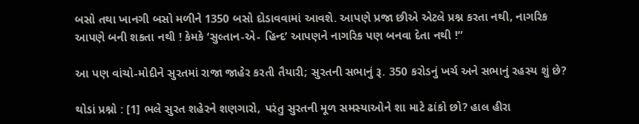બસો તથા ખાનગી બસો મળીને 1350 બસો દોડાવવામાં આવશે. આપણે પ્રજા છીએ એટલે પ્રશ્ન કરતા નથી, નાગરિક આપણે બની શકતા નથી ! કેમકે ‘સુલ્તાન-એ- હિન્દ’ આપણને નાગરિક પણ બનવા દેતા નથી !”

આ પણ વાંચો-મોદીને સુરતમાં રાજા જાહેર કરતી તૈયારી; સુરતની સભાનું રૂ. 350 કરોડનું ખર્ચ અને સભાનું રહસ્ય શું છે?

થોડાં પ્રશ્નો : [1] ભલે સુરત શહેરને શણગારો, પરંતુ સુરતની મૂળ સમસ્યાઓને શા માટે ઢાંકો છો? હાલ હીરા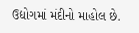ઉદ્યોગમાં મંદીનો માહોલ છે.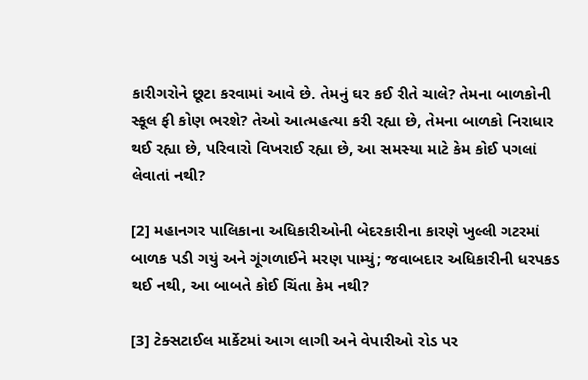કારીગરોને છૂટા કરવામાં આવે છે. તેમનું ઘર કઈ રીતે ચાલે? તેમના બાળકોની સ્કૂલ ફી કોણ ભરશે? તેઓ આત્મહત્યા કરી રહ્યા છે, તેમના બાળકો નિરાધાર થઈ રહ્યા છે, પરિવારો વિખરાઈ રહ્યા છે, આ સમસ્યા માટે કેમ કોઈ પગલાં લેવાતાં નથી?

[2] મહાનગર પાલિકાના અધિકારીઓની બેદરકારીના કારણે ખુલ્લી ગટરમાં બાળક પડી ગયું અને ગૂંગળાઈને મરણ પામ્યું; જવાબદાર અધિકારીની ધરપકડ થઈ નથી, આ બાબતે કોઈ ચિંતા કેમ નથી?

[3] ટેક્સટાઈલ માર્કેટમાં આગ લાગી અને વેપારીઓ રોડ પર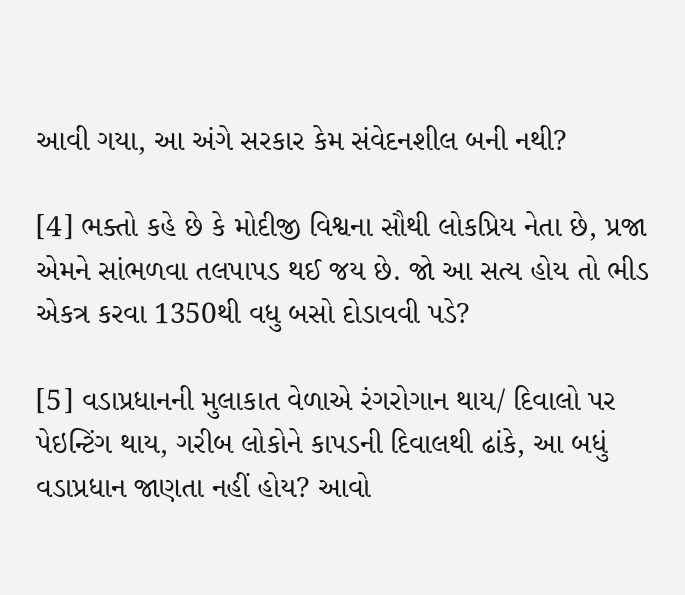આવી ગયા, આ અંગે સરકાર કેમ સંવેદનશીલ બની નથી?

[4] ભક્તો કહે છે કે મોદીજી વિશ્વના સૌથી લોકપ્રિય નેતા છે, પ્રજા એમને સાંભળવા તલપાપડ થઈ જય છે. જો આ સત્ય હોય તો ભીડ એકત્ર કરવા 1350થી વધુ બસો દોડાવવી પડે?

[5] વડાપ્રધાનની મુલાકાત વેળાએ રંગરોગાન થાય/ દિવાલો પર પેઇન્ટિંગ થાય, ગરીબ લોકોને કાપડની દિવાલથી ઢાંકે, આ બધું વડાપ્રધાન જાણતા નહીં હોય? આવો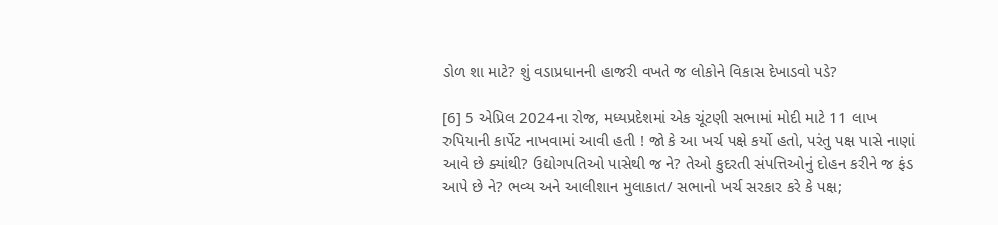ડોળ શા માટે? શું વડાપ્રધાનની હાજરી વખતે જ લોકોને વિકાસ દેખાડવો પડે?

[6] 5 એપ્રિલ 2024ના રોજ, મધ્યપ્રદેશમાં એક ચૂંટણી સભામાં મોદી માટે 11 લાખ રુપિયાની કાર્પેટ નાખવામાં આવી હતી ! જો કે આ ખર્ચ પક્ષે કર્યો હતો, પરંતુ પક્ષ પાસે નાણાં આવે છે ક્યાંથી? ઉદ્યોગપતિઓ પાસેથી જ ને? તેઓ કુદરતી સંપત્તિઓનું દોહન કરીને જ ફંડ આપે છે ને? ભવ્ય અને આલીશાન મુલાકાત/ સભાનો ખર્ચ સરકાર કરે કે પક્ષ;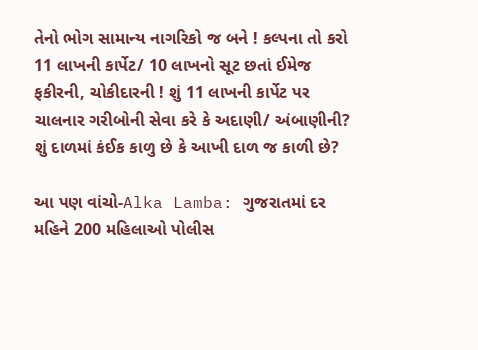તેનો ભોગ સામાન્ય નાગરિકો જ બને ! કલ્પના તો કરો 11 લાખની કાર્પેટ/ 10 લાખનો સૂટ છતાં ઈમેજ ફકીરની, ચોકીદારની ! શું 11 લાખની કાર્પેટ પર ચાલનાર ગરીબોની સેવા કરે કે અદાણી/ અંબાણીની? શું દાળમાં કંઈક કાળુ છે કે આખી દાળ જ કાળી છે?

આ પણ વાંચો-Alka Lamba: ગુજરાતમાં દર મહિને 200 મહિલાઓ પોલીસ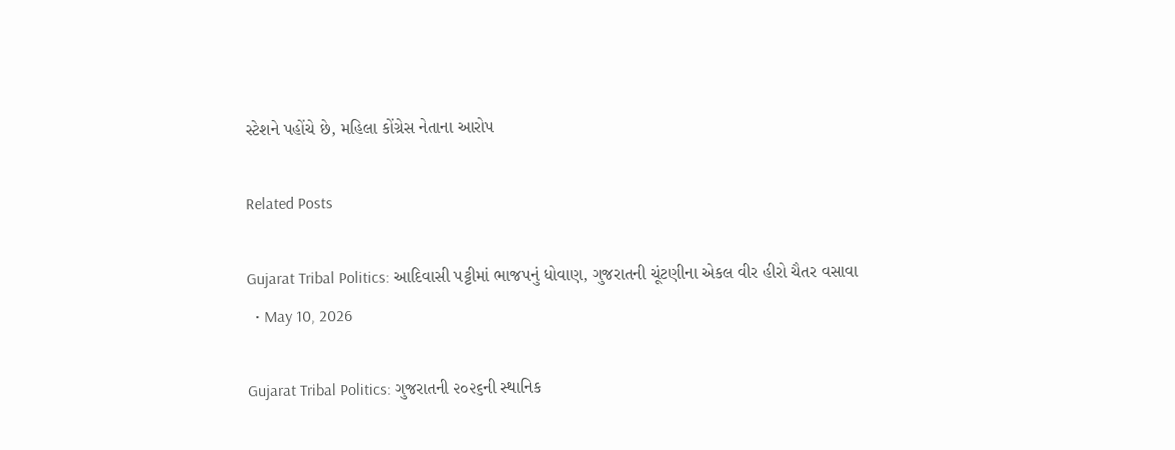સ્ટેશને પહોંચે છે, મહિલા કોંગ્રેસ નેતાના આરોપ

Related Posts

Gujarat Tribal Politics: આદિવાસી પટ્ટીમાં ભાજપનું ધોવાણ, ગુજરાતની ચૂંટણીના એકલ વીર હીરો ચૈતર વસાવા
  • May 10, 2026

Gujarat Tribal Politics: ગુજરાતની ૨૦૨૬ની સ્થાનિક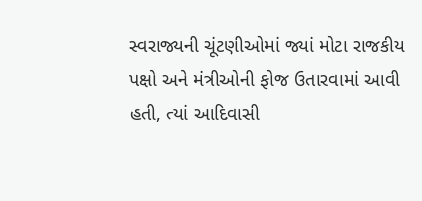સ્વરાજ્યની ચૂંટણીઓમાં જ્યાં મોટા રાજકીય પક્ષો અને મંત્રીઓની ફોજ ઉતારવામાં આવી હતી, ત્યાં આદિવાસી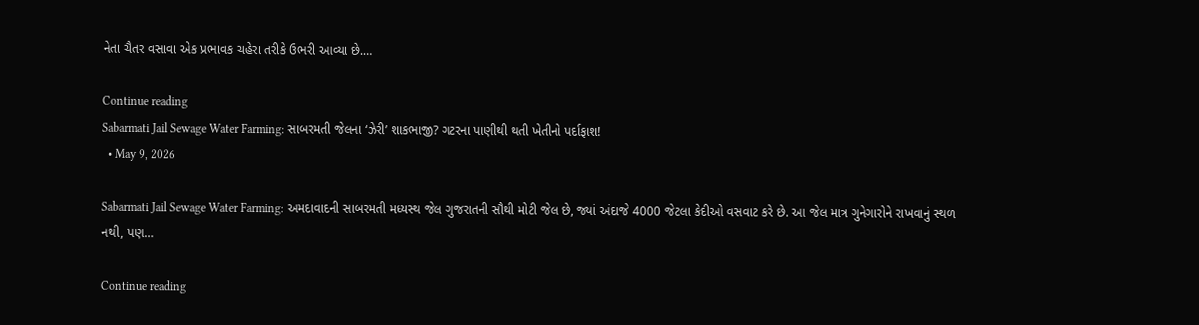નેતા ચૈતર વસાવા એક પ્રભાવક ચહેરા તરીકે ઉભરી આવ્યા છે.…

Continue reading
Sabarmati Jail Sewage Water Farming: સાબરમતી જેલના ‘ઝેરી’ શાકભાજી? ગટરના પાણીથી થતી ખેતીનો પર્દાફાશ!
  • May 9, 2026

Sabarmati Jail Sewage Water Farming: અમદાવાદની સાબરમતી મધ્યસ્થ જેલ ગુજરાતની સૌથી મોટી જેલ છે, જ્યાં અંદાજે 4000 જેટલા કેદીઓ વસવાટ કરે છે. આ જેલ માત્ર ગુનેગારોને રાખવાનું સ્થળ નથી, પણ…

Continue reading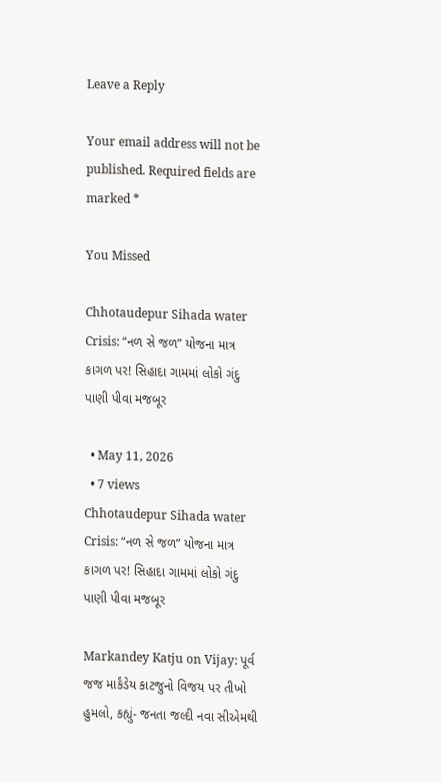Leave a Reply

Your email address will not be published. Required fields are marked *

You Missed

Chhotaudepur Sihada water Crisis: “નળ સે જળ” યોજના માત્ર કાગળ પર! સિહાદા ગામમાં લોકો ગંદુ પાણી પીવા મજબૂર

  • May 11, 2026
  • 7 views
Chhotaudepur Sihada water Crisis: “નળ સે જળ” યોજના માત્ર કાગળ પર! સિહાદા ગામમાં લોકો ગંદુ પાણી પીવા મજબૂર

Markandey Katju on Vijay: પૂર્વ જજ માર્કંડેય કાટજુનો વિજય પર તીખો હુમલો, કહ્યું- જનતા જલ્દી નવા સીએમથી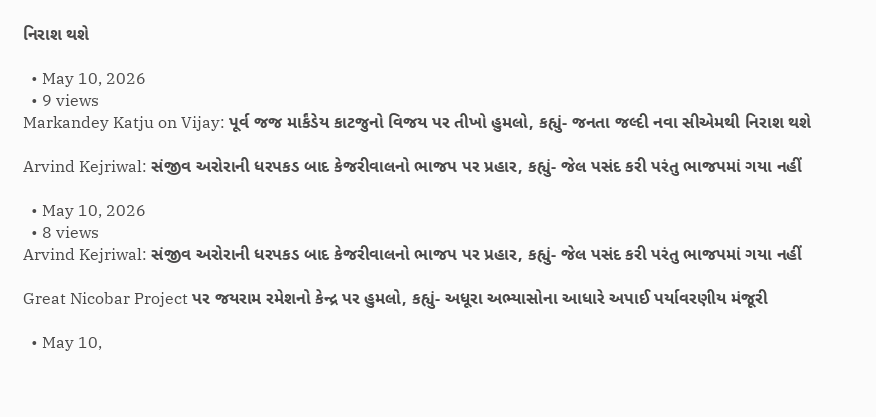નિરાશ થશે

  • May 10, 2026
  • 9 views
Markandey Katju on Vijay: પૂર્વ જજ માર્કંડેય કાટજુનો વિજય પર તીખો હુમલો, કહ્યું- જનતા જલ્દી નવા સીએમથી નિરાશ થશે

Arvind Kejriwal: સંજીવ અરોરાની ધરપકડ બાદ કેજરીવાલનો ભાજપ પર પ્રહાર, કહ્યું- જેલ પસંદ કરી પરંતુ ભાજપમાં ગયા નહીં

  • May 10, 2026
  • 8 views
Arvind Kejriwal: સંજીવ અરોરાની ધરપકડ બાદ કેજરીવાલનો ભાજપ પર પ્રહાર, કહ્યું- જેલ પસંદ કરી પરંતુ ભાજપમાં ગયા નહીં

Great Nicobar Project પર જયરામ રમેશનો કેન્દ્ર પર હુમલો, કહ્યું- અધૂરા અભ્યાસોના આધારે અપાઈ પર્યાવરણીય મંજૂરી

  • May 10,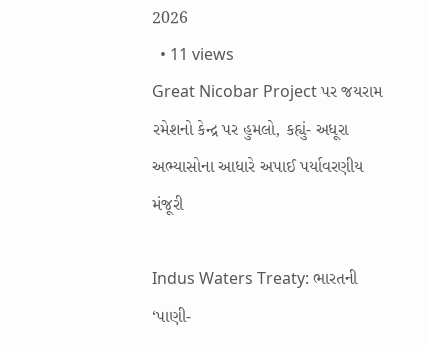2026
  • 11 views
Great Nicobar Project પર જયરામ રમેશનો કેન્દ્ર પર હુમલો, કહ્યું- અધૂરા અભ્યાસોના આધારે અપાઈ પર્યાવરણીય મંજૂરી

Indus Waters Treaty: ભારતની ‘પાણી-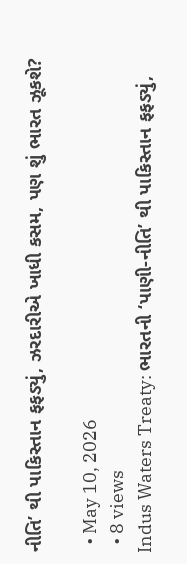નીતિ’ થી પાકિસ્તાન ફફડ્યું, ઝરદારીએ ખાધી કસમ, પણ શું ભારત ઝૂકશે?

  • May 10, 2026
  • 8 views
Indus Waters Treaty: ભારતની ‘પાણી-નીતિ’ થી પાકિસ્તાન ફફડ્યું,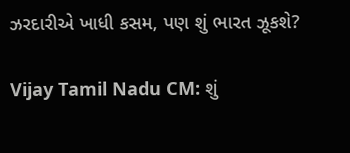ઝરદારીએ ખાધી કસમ, પણ શું ભારત ઝૂકશે?

Vijay Tamil Nadu CM: શું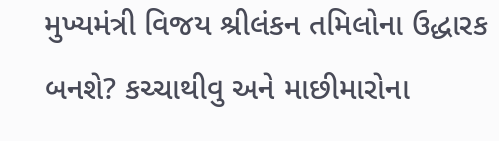મુખ્યમંત્રી વિજય શ્રીલંકન તમિલોના ઉદ્ધારક બનશે? કચ્ચાથીવુ અને માછીમારોના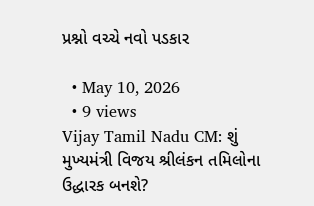પ્રશ્નો વચ્ચે નવો પડકાર

  • May 10, 2026
  • 9 views
Vijay Tamil Nadu CM: શું મુખ્યમંત્રી વિજય શ્રીલંકન તમિલોના ઉદ્ધારક બનશે?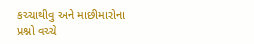કચ્ચાથીવુ અને માછીમારોના પ્રશ્નો વચ્ચે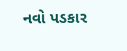નવો પડકાર